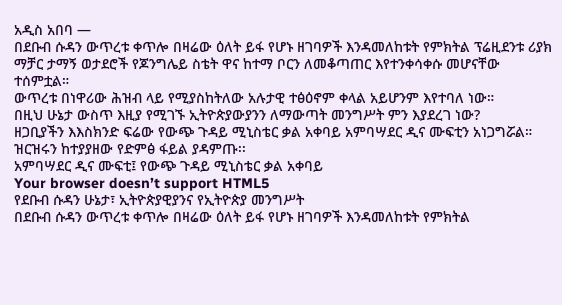አዲስ አበባ —
በደቡብ ሱዳን ውጥረቱ ቀጥሎ በዛሬው ዕለት ይፋ የሆኑ ዘገባዎች እንዳመለከቱት የምክትል ፕሬዚደንቱ ሪያክ ማቻር ታማኝ ወታደሮች የጆንግሌይ ስቴት ዋና ከተማ ቦርን ለመቆጣጠር እየተንቀሳቀሱ መሆናቸው ተሰምቷል።
ውጥረቱ በነዋሪው ሕዝብ ላይ የሚያስከትለው አሉታዊ ተፅዕኖም ቀላል አይሆንም እየተባለ ነው።
በዚህ ሁኔታ ውስጥ እዚያ የሚገኙ ኢትዮጵያውያንን ለማውጣት መንግሥት ምን እያደረገ ነው?
ዘጋቢያችን እእስክንድ ፍሬው የውጭ ጉዳይ ሚኒስቴር ቃል አቀባይ አምባሣደር ዲና ሙፍቲን አነጋግሯል።
ዝርዝሩን ከተያያዘው የድምፅ ፋይል ያዳምጡ፡፡
አምባሣደር ዲና ሙፍቲ፤ የውጭ ጉዳይ ሚኒስቴር ቃል አቀባይ
Your browser doesn’t support HTML5
የደቡብ ሱዳን ሁኔታ፣ ኢትዮጵያዊያንና የኢትዮጵያ መንግሥት
በደቡብ ሱዳን ውጥረቱ ቀጥሎ በዛሬው ዕለት ይፋ የሆኑ ዘገባዎች እንዳመለከቱት የምክትል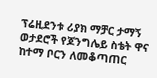ፕሬዚደንቱ ሪያክ ማቻር ታማኝ ወታደሮች የጆንግሌይ ስቴት ዋና ከተማ ቦርን ለመቆጣጠር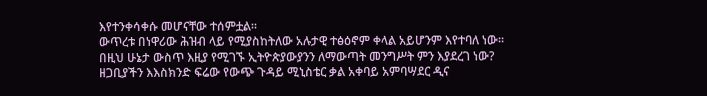እየተንቀሳቀሱ መሆናቸው ተሰምቷል።
ውጥረቱ በነዋሪው ሕዝብ ላይ የሚያስከትለው አሉታዊ ተፅዕኖም ቀላል አይሆንም እየተባለ ነው።
በዚህ ሁኔታ ውስጥ እዚያ የሚገኙ ኢትዮጵያውያንን ለማውጣት መንግሥት ምን እያደረገ ነው?
ዘጋቢያችን እእስክንድ ፍሬው የውጭ ጉዳይ ሚኒስቴር ቃል አቀባይ አምባሣደር ዲና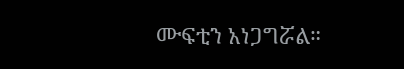ሙፍቲን አነጋግሯል።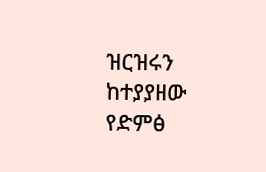ዝርዝሩን ከተያያዘው የድምፅ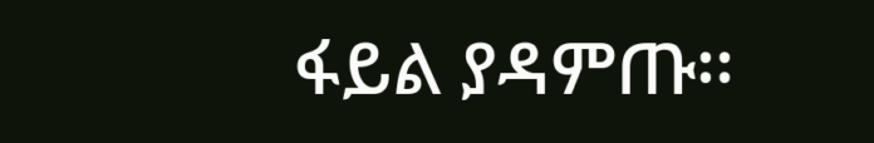ፋይል ያዳምጡ፡፡